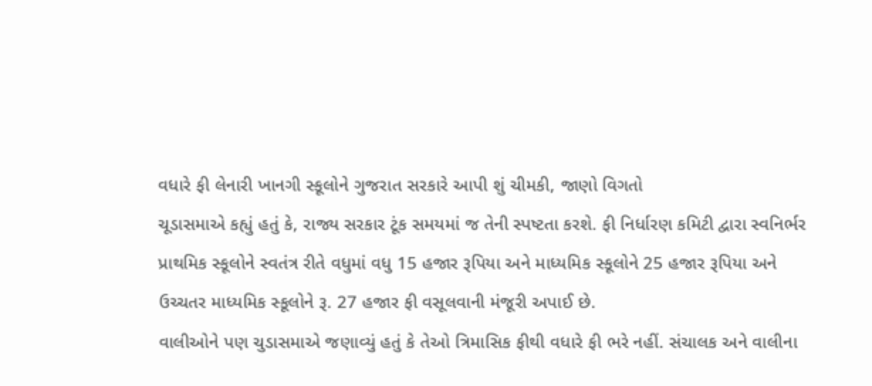વધારે ફી લેનારી ખાનગી સ્કૂલોને ગુજરાત સરકારે આપી શું ચીમકી, જાણો વિગતો
ચૂડાસમાએ કહ્યું હતું કે, રાજ્ય સરકાર ટૂંક સમયમાં જ તેની સ્પષ્ટતા કરશે. ફી નિર્ધારણ કમિટી દ્વારા સ્વનિર્ભર પ્રાથમિક સ્કૂલોને સ્વતંત્ર રીતે વધુમાં વધુ 15 હજાર રૂપિયા અને માધ્યમિક સ્કૂલોને 25 હજાર રૂપિયા અને ઉચ્ચતર માધ્યમિક સ્કૂલોને રૂ. 27 હજાર ફી વસૂલવાની મંજૂરી અપાઈ છે.
વાલીઓને પણ ચુડાસમાએ જણાવ્યું હતું કે તેઓ ત્રિમાસિક ફીથી વધારે ફી ભરે નહીં. સંચાલક અને વાલીના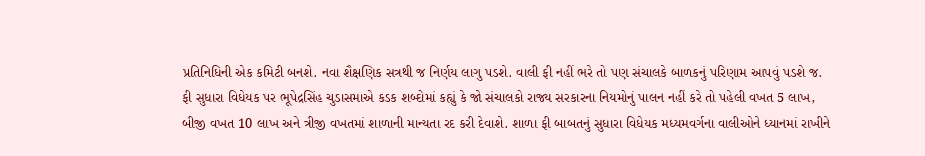પ્રતિનિધિની એક કમિટી બનશે. નવા શૈક્ષણિક સત્રથી જ નિર્ણય લાગુ પડશે. વાલી ફી નહીં ભરે તો પણ સંચાલકે બાળકનું પરિણામ આપવું પડશે જ.
ફી સુધારા વિધેયક પર ભૂપેદ્રસિંહ ચુડાસમાએ કડક શબ્દોમાં કહ્યું કે જો સંચાલકો રાજ્ય સરકારના નિયમોનું પાલન નહીં કરે તો પહેલી વખત 5 લાખ, બીજી વખત 10 લાખ અને ત્રીજી વખતમાં શાળાની માન્યતા રદ કરી દેવાશે. શાળા ફી બાબતનું સુધારા વિધેયક મધ્યમવર્ગના વાલીઓને ધ્યાનમાં રાખીને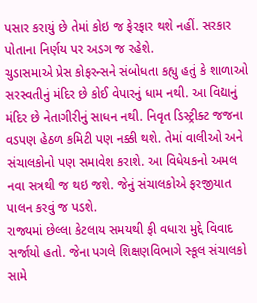પસાર કરાયું છે તેમાં કોઇ જ ફેરફાર થશે નહીં. સરકાર પોતાના નિર્ણય પર અડગ જ રહેશે.
ચુડાસમાએ પ્રેસ કોફરન્સને સંબોધતા કહ્યુ હતું કે શાળાઓ સરસ્વતીનું મંદિર છે કોઈ વેપારનું ધામ નથી. આ વિદ્યાનું મંદિર છે નેતાગીરીનું સાધન નથી. નિવૃત ડિસ્ટ્રીક્ટ જજના વડપણ હેઠળ કમિટી પણ નક્કી થશે. તેમાં વાલીઓ અને સંચાલકોનો પણ સમાવેશ કરાશે. આ વિધેયકનો અમલ નવા સત્રથી જ થઇ જશે. જેનું સંચાલકોએ ફરજીયાત પાલન કરવું જ પડશે.
રાજ્યમાં છેલ્લા કેટલાય સમયથી ફી વધારા મુદ્દે વિવાદ સર્જાયો હતો. જેના પગલે શિક્ષણવિભાગે સ્કૂલ સંચાલકો સામે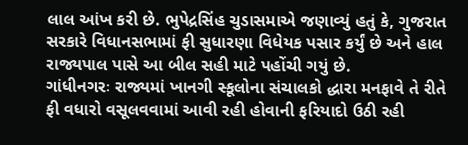લાલ આંખ કરી છે. ભુપેદ્રસિંહ ચુડાસમાએ જણાવ્યું હતું કે, ગુજરાત સરકારે વિધાનસભામાં ફી સુધારણા વિધેયક પસાર કર્યું છે અને હાલ રાજ્યપાલ પાસે આ બીલ સહી માટે પહોંચી ગયું છે.
ગાંધીનગરઃ રાજ્યમાં ખાનગી સ્કૂલોના સંચાલકો દ્ધારા મનફાવે તે રીતે ફી વધારો વસૂલવવામાં આવી રહી હોવાની ફરિયાદો ઉઠી રહી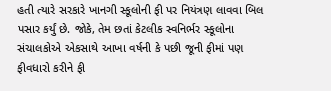હતી ત્યારે સરકારે ખાનગી સ્કૂલોની ફી પર નિયંત્રણ લાવવા બિલ પસાર કર્યું છે. જોકે, તેમ છતાં કેટલીક સ્વનિર્ભર સ્કૂલોના સંચાલકોએ એકસાથે આખા વર્ષની કે પછી જૂની ફીમાં પણ ફીવધારો કરીને ફી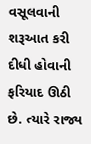વસૂલવાની શરૂઆત કરી દીધી હોવાની ફરિયાદ ઊઠી છે. ત્યારે રાજ્ય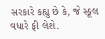સરકારે કહ્યુ છે કે, જે સ્કૂલ વધારે ફી લેશે.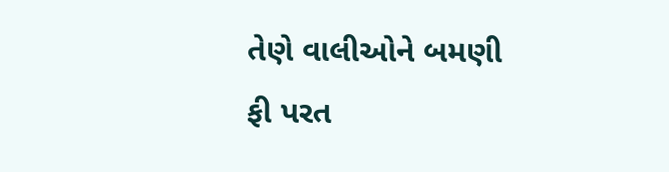તેણે વાલીઓને બમણી ફી પરત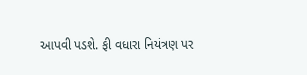આપવી પડશે. ફી વધારા નિયંત્રણ પર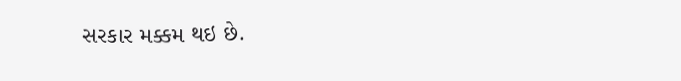સરકાર મક્કમ થઇ છે.